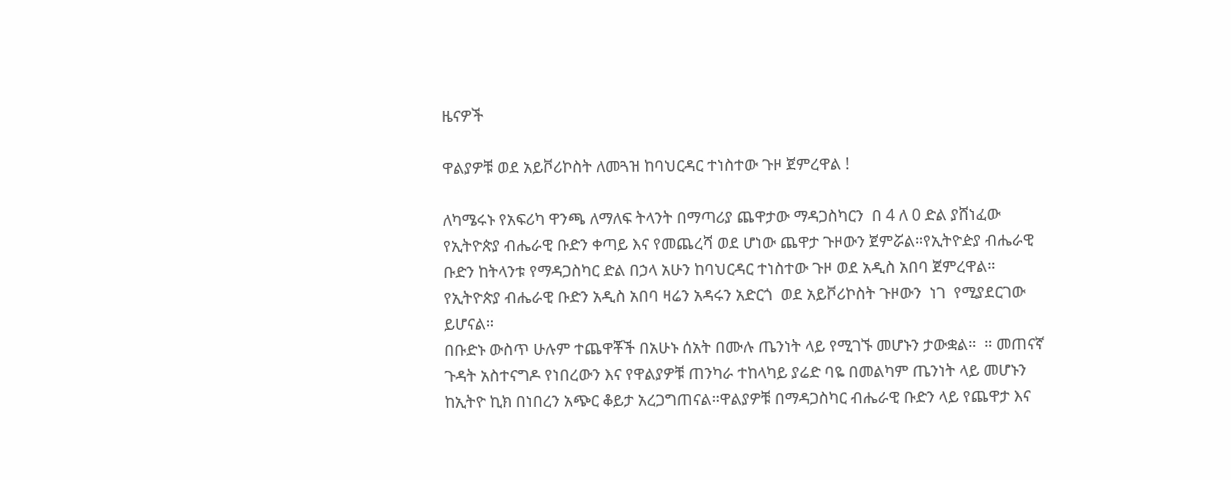ዜናዎች

ዋልያዎቹ ወደ አይቮሪኮስት ለመጓዝ ከባህርዳር ተነስተው ጉዞ ጀምረዋል !

ለካሜሩኑ የአፍሪካ ዋንጫ ለማለፍ ትላንት በማጣሪያ ጨዋታው ማዳጋስካርን  በ 4 ለ 0 ድል ያሸነፈው የኢትዮጵያ ብሔራዊ ቡድን ቀጣይ እና የመጨረሻ ወደ ሆነው ጨዋታ ጉዞውን ጀምሯል።የኢትዮዽያ ብሔራዊ ቡድን ከትላንቱ የማዳጋስካር ድል በኃላ አሁን ከባህርዳር ተነስተው ጉዞ ወደ አዲስ አበባ ጀምረዋል። የኢትዮጵያ ብሔራዊ ቡድን አዲስ አበባ ዛሬን አዳሩን አድርጎ  ወደ አይቮሪኮስት ጉዞውን  ነገ  የሚያደርገው ይሆናል።
በቡድኑ ውስጥ ሁሉም ተጨዋቾች በአሁኑ ሰአት በሙሉ ጤንነት ላይ የሚገኙ መሆኑን ታውቋል።  ። መጠናኛ ጉዳት አስተናግዶ የነበረውን እና የዋልያዎቹ ጠንካራ ተከላካይ ያሬድ ባዬ በመልካም ጤንነት ላይ መሆኑን ከኢትዮ ኪክ በነበረን አጭር ቆይታ አረጋግጠናል።ዋልያዎቹ በማዳጋስካር ብሔራዊ ቡድን ላይ የጨዋታ እና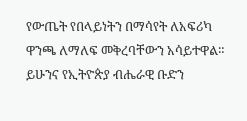የውጤት የበላይነትን በማሳየት ለአፍሪካ ዋንጫ ለማለፍ መቅረባቸውን አሳይተዋል። ይሁንና የኢትዮጵያ ብሔራዊ ቡድን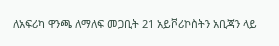ለአፍሪካ ዋንጫ ለማለፍ መጋቢት 21 አይቮሪኮስትን አቢጃን ላይ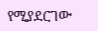የሚያደርገው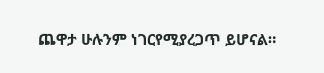ጨዋታ ሁሉንም ነገርየሚያረጋጥ ይሆናል።